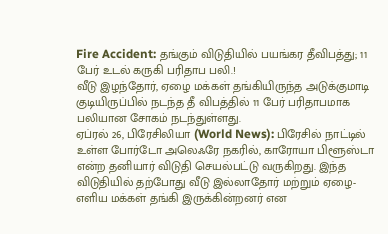Fire Accident: தங்கும் விடுதியில் பயங்கர தீவிபத்து; 11 பேர் உடல் கருகி பரிதாப பலி.!
வீடு இழந்தோர், ஏழை மக்கள் தங்கியிருந்த அடுக்குமாடி குடியிருப்பில் நடந்த தீ விபத்தில் 11 பேர் பரிதாபமாக பலியான சோகம் நடந்துள்ளது.
ஏப்ரல் 26, பிரேசிலியா (World News): பிரேசில் நாட்டில் உள்ள போர்டோ அலெஃரே நகரில், காரோயா பிளூஸ்டா என்ற தனியார் விடுதி செயல்பட்டு வருகிறது. இந்த விடுதியில் தற்போது வீடு இல்லாதோர் மற்றும் ஏழை-எளிய மக்கள் தங்கி இருக்கின்றனர் என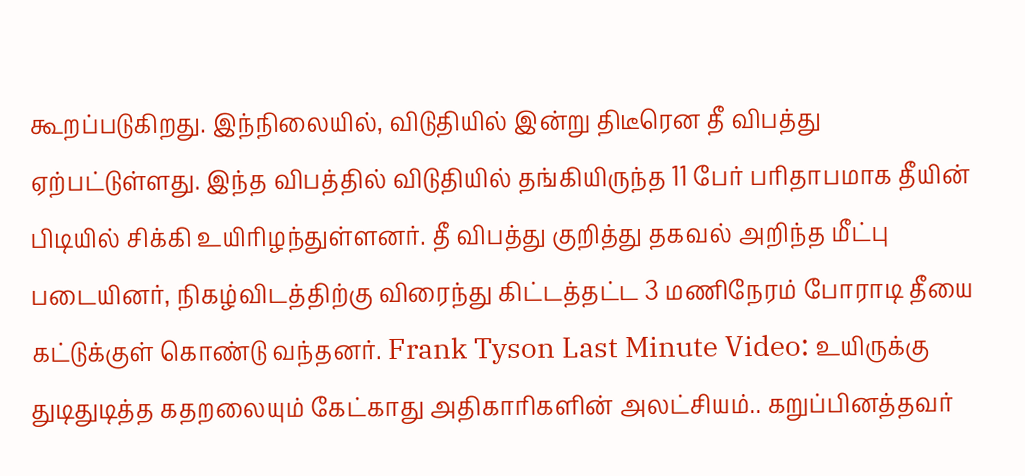கூறப்படுகிறது. இந்நிலையில், விடுதியில் இன்று திடீரென தீ விபத்து ஏற்பட்டுள்ளது. இந்த விபத்தில் விடுதியில் தங்கியிருந்த 11 பேர் பரிதாபமாக தீயின் பிடியில் சிக்கி உயிரிழந்துள்ளனர். தீ விபத்து குறித்து தகவல் அறிந்த மீட்பு படையினர், நிகழ்விடத்திற்கு விரைந்து கிட்டத்தட்ட 3 மணிநேரம் போராடி தீயை கட்டுக்குள் கொண்டு வந்தனர். Frank Tyson Last Minute Video: உயிருக்கு துடிதுடித்த கதறலையும் கேட்காது அதிகாரிகளின் அலட்சியம்.. கறுப்பினத்தவர்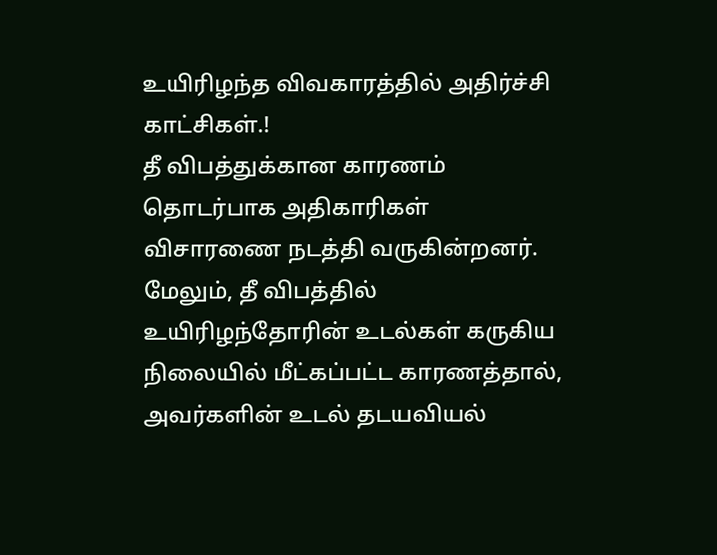உயிரிழந்த விவகாரத்தில் அதிர்ச்சி காட்சிகள்.!
தீ விபத்துக்கான காரணம் தொடர்பாக அதிகாரிகள் விசாரணை நடத்தி வருகின்றனர். மேலும், தீ விபத்தில் உயிரிழந்தோரின் உடல்கள் கருகிய நிலையில் மீட்கப்பட்ட காரணத்தால், அவர்களின் உடல் தடயவியல்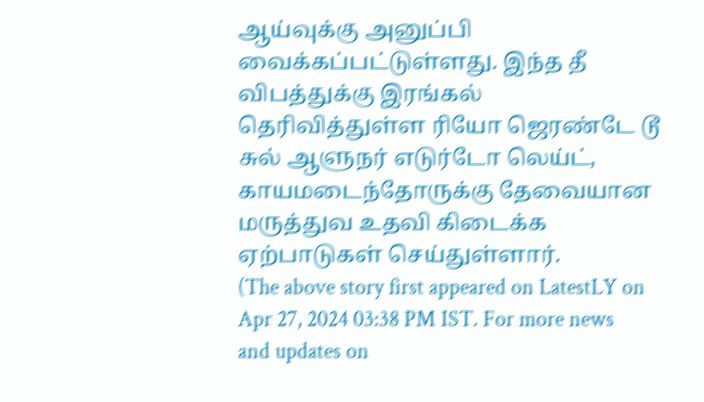ஆய்வுக்கு அனுப்பி வைக்கப்பட்டுள்ளது. இந்த தீ விபத்துக்கு இரங்கல் தெரிவித்துள்ள ரியோ ஜெரண்டே டூ சுல் ஆளுநர் எடுர்டோ லெய்ட், காயமடைந்தோருக்கு தேவையான மருத்துவ உதவி கிடைக்க ஏற்பாடுகள் செய்துள்ளார்.
(The above story first appeared on LatestLY on Apr 27, 2024 03:38 PM IST. For more news and updates on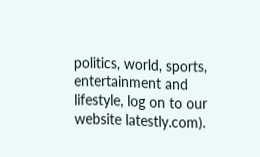politics, world, sports, entertainment and lifestyle, log on to our website latestly.com).